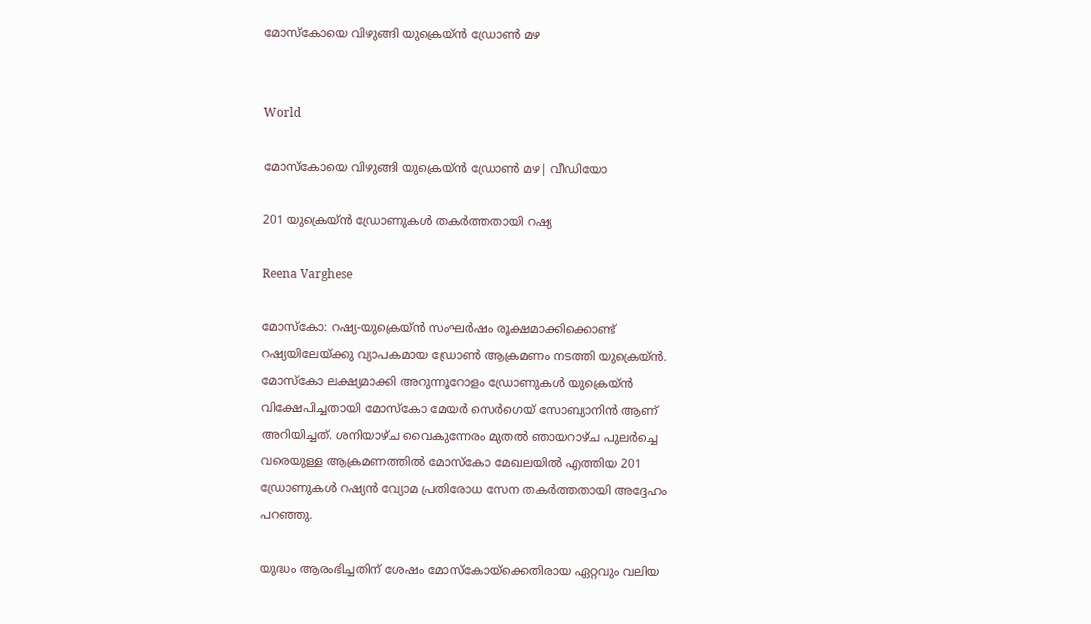മോസ്കോയെ വിഴുങ്ങി യുക്രെയ്ൻ ഡ്രോൺ മഴ


World

മോസ്കോയെ വിഴുങ്ങി യുക്രെയ്ൻ ഡ്രോൺ മഴ| വീഡിയോ

201 യുക്രെയ്ൻ ഡ്രോണുകൾ തകർത്തതായി റഷ്യ

Reena Varghese

മോസ്കോ: റഷ്യ-യുക്രെയ്ൻ സംഘർഷം രൂക്ഷമാക്കിക്കൊണ്ട് റഷ്യയിലേയ്ക്കു വ്യാപകമായ ഡ്രോൺ ആക്രമണം നടത്തി യുക്രെയ്ൻ. മോസ്കോ ലക്ഷ്യമാക്കി അറുന്നൂറോളം ഡ്രോണുകൾ യുക്രെയ്ൻ വിക്ഷേപിച്ചതായി മോസ്കോ മേയർ സെർഗെയ് സോബ്യാനിൻ ആണ് അറിയിച്ചത്. ശനിയാഴ്ച വൈകുന്നേരം മുതൽ ഞായറാഴ്ച പുലർച്ചെ വരെയുള്ള ആക്രമണത്തിൽ മോസ്കോ മേഖലയിൽ എത്തിയ 201 ഡ്രോണുകൾ റഷ്യൻ വ്യോമ പ്രതിരോധ സേന തകർത്തതായി അദ്ദേഹം പറഞ്ഞു.

യുദ്ധം ആരംഭിച്ചതിന് ശേഷം മോസ്‌കോയ്ക്കെതിരായ ഏറ്റവും വലിയ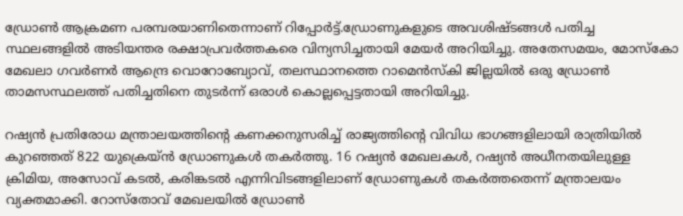ഡ്രോണ്‍ ആക്രമണ പരമ്പരയാണിതെന്നാണ് റിപ്പോര്‍ട്ട്.ഡ്രോണുകളുടെ അവശിഷ്ടങ്ങള്‍ പതിച്ച സ്ഥലങ്ങളില്‍ അടിയന്തര രക്ഷാപ്രവര്‍ത്തകരെ വിന്യസിച്ചതായി മേയര്‍ അറിയിച്ചു. അതേസമയം, മോസ്‌കോ മേഖലാ ഗവര്‍ണര്‍ ആന്ദ്രെ വൊറോബ്യോവ്, തലസ്ഥാനത്തെ റാമെന്‍സ്‌കി ജില്ലയില്‍ ഒരു ഡ്രോണ്‍ താമസസ്ഥലത്ത് പതിച്ചതിനെ തുടര്‍ന്ന് ഒരാള്‍ കൊല്ലപ്പെട്ടതായി അറിയിച്ചു.

റഷ്യന്‍ പ്രതിരോധ മന്ത്രാലയത്തിന്‍റെ കണക്കനുസരിച്ച് രാജ്യത്തിന്‍റെ വിവിധ ഭാഗങ്ങളിലായി രാത്രിയില്‍ കുറഞ്ഞത് 822 യുക്രെയ്ന്‍ ഡ്രോണുകള്‍ തകര്‍ത്തു. 16 റഷ്യന്‍ മേഖലകള്‍, റഷ്യന്‍ അധീനതയിലുള്ള ക്രിമിയ, അസോവ് കടല്‍, കരിങ്കടല്‍ എന്നിവിടങ്ങളിലാണ് ഡ്രോണുകള്‍ തകര്‍ത്തതെന്ന് മന്ത്രാലയം വ്യക്തമാക്കി. റോസ്‌തോവ് മേഖലയില്‍ ഡ്രോണ്‍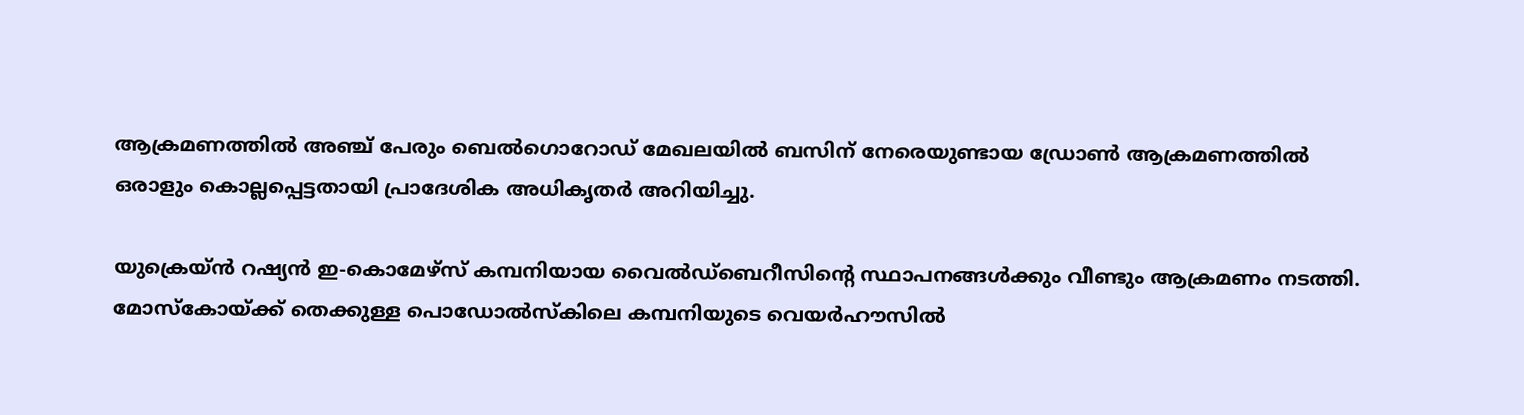ആക്രമണത്തില്‍ അഞ്ച് പേരും ബെല്‍ഗൊറോഡ് മേഖലയില്‍ ബസിന് നേരെയുണ്ടായ ഡ്രോണ്‍ ആക്രമണത്തില്‍ ഒരാളും കൊല്ലപ്പെട്ടതായി പ്രാദേശിക അധികൃതര്‍ അറിയിച്ചു.

യുക്രെയ്ന്‍ റഷ്യന്‍ ഇ-കൊമേഴ്സ് കമ്പനിയായ വൈല്‍ഡ്‌ബെറീസിന്‍റെ സ്ഥാപനങ്ങള്‍ക്കും വീണ്ടും ആക്രമണം നടത്തി. മോസ്‌കോയ്ക്ക് തെക്കുള്ള പൊഡോല്‍സ്‌കിലെ കമ്പനിയുടെ വെയര്‍ഹൗസില്‍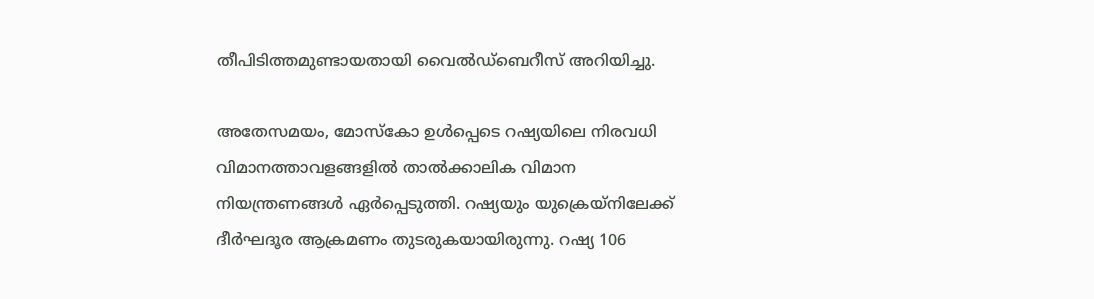തീപിടിത്തമുണ്ടായതായി വൈല്‍ഡ്‌ബെറീസ് അറിയിച്ചു.

അതേസമയം, മോസ്‌കോ ഉള്‍പ്പെടെ റഷ്യയിലെ നിരവധി വിമാനത്താവളങ്ങളില്‍ താല്‍ക്കാലിക വിമാന നിയന്ത്രണങ്ങള്‍ ഏര്‍പ്പെടുത്തി. റഷ്യയും യുക്രെയ്നിലേക്ക് ദീര്‍ഘദൂര ആക്രമണം തുടരുകയായിരുന്നു. റഷ്യ 106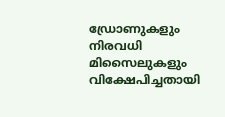ഡ്രോണുകളും നിരവധി മിസൈലുകളും വിക്ഷേപിച്ചതായി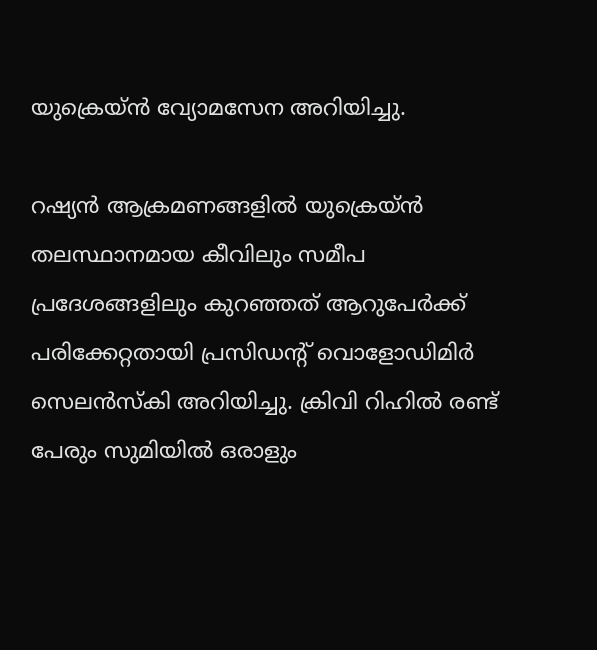യുക്രെയ്ന്‍ വ്യോമസേന അറിയിച്ചു.

റഷ്യന്‍ ആക്രമണങ്ങളില്‍ യുക്രെയ്ന്‍ തലസ്ഥാനമായ കീവിലും സമീപ പ്രദേശങ്ങളിലും കുറഞ്ഞത് ആറുപേര്‍ക്ക് പരിക്കേറ്റതായി പ്രസിഡന്‍റ് വൊളോഡിമിര്‍ സെലന്‍സ്‌കി അറിയിച്ചു. ക്രിവി റിഹില്‍ രണ്ട് പേരും സുമിയില്‍ ഒരാളും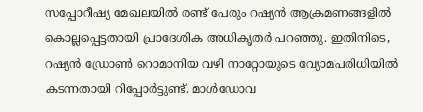സപ്പോറീഷ്യ മേഖലയില്‍ രണ്ട് പേരും റഷ്യന്‍ ആക്രമണങ്ങളില്‍ കൊല്ലപ്പെട്ടതായി പ്രാദേശിക അധികൃതര്‍ പറഞ്ഞു. ഇതിനിടെ, റഷ്യന്‍ ഡ്രോണ്‍ റൊമാനിയ വഴി നാറ്റോയുടെ വ്യോമപരിധിയില്‍ കടന്നതായി റിപ്പോര്‍ട്ടുണ്ട്. മാള്‍ഡോവ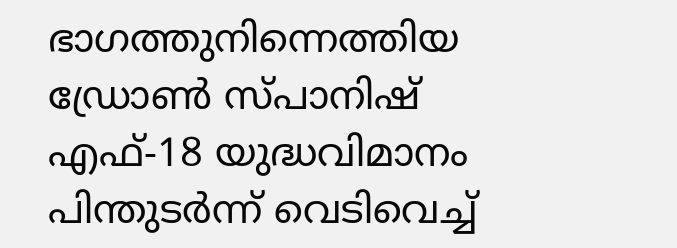ഭാഗത്തുനിന്നെത്തിയ ഡ്രോണ്‍ സ്പാനിഷ് എഫ്-18 യുദ്ധവിമാനം പിന്തുടര്‍ന്ന് വെടിവെച്ച്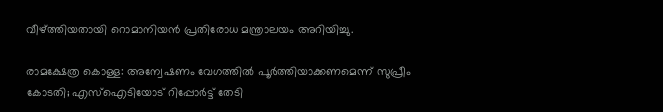വീഴ്ത്തിയതായി റൊമാനിയന്‍ പ്രതിരോധ മന്ത്രാലയം അറിയിച്ചു.

രാമക്ഷേത്ര കൊള്ള: അന്വേഷണം വേഗത്തിൽ പൂർത്തിയാക്കണമെന്ന് സുപ്രീം കോടതി; എസ്ഐടിയോട് റിപ്പോർട്ട് തേടി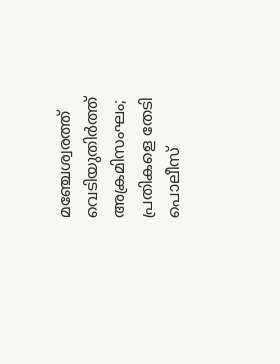മഞ്ചേശ്വരത്ത് വെടിയുതിർത്ത് അക്രമിസംഘം; പ്രതികളെ തേടി പൊലീസ്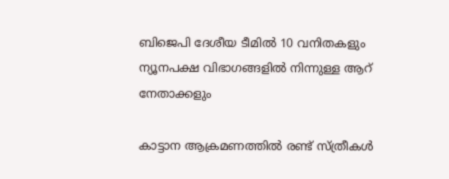ബിജെപി ദേശീയ ടീമിൽ 10 വനിതകളും ന്യൂനപക്ഷ വിഭാഗങ്ങളിൽ നിന്നുള്ള ആറ് നേതാക്കളും

കാട്ടാന ആക്രമണത്തിൽ രണ്ട് സ്ത്രീകൾ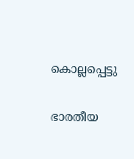കൊല്ലപ്പെട്ടു

ഭാരതീയ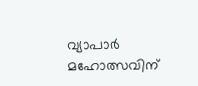വ്യാപാർ മഹോത്സവിന്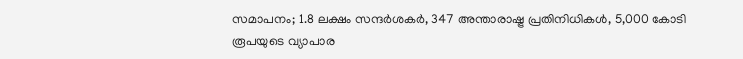സമാപനം; 1.8 ലക്ഷം സന്ദർശകർ, 347 അന്താരാഷ്ട്ര പ്രതിനിധികൾ, 5,000 കോടി രൂപയുടെ വ്യാപാര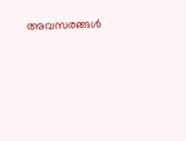അവസരങ്ങൾ